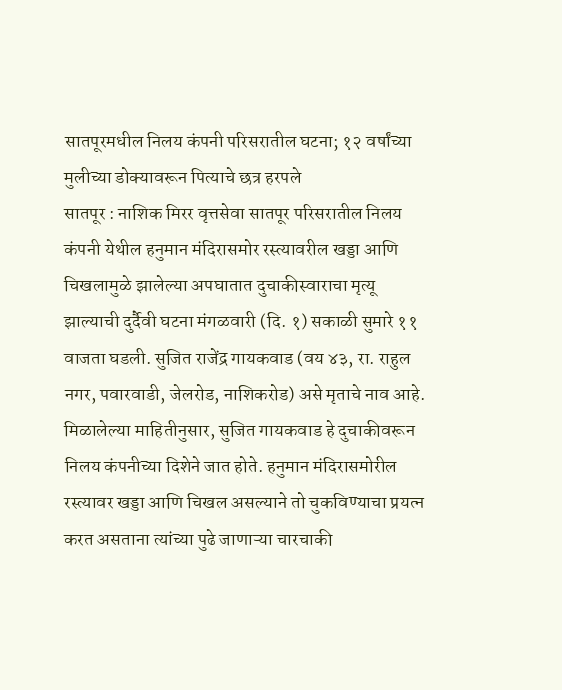सातपूरमधील निलय कंपनी परिसरातील घटना; १२ वर्षांच्या मुलीच्या डोक्यावरून पित्याचे छत्र हरपले
सातपूर : नाशिक मिरर वृत्तसेवा सातपूर परिसरातील निलय कंपनी येथील हनुमान मंदिरासमोर रस्त्यावरील खड्डा आणि चिखलामुळे झालेल्या अपघातात दुचाकीस्वाराचा मृत्यू झाल्याची दुर्दैवी घटना मंगळवारी (दि. १) सकाळी सुमारे ११ वाजता घडली. सुजित राजेंद्र गायकवाड (वय ४३, रा. राहुल नगर, पवारवाडी, जेलरोड, नाशिकरोड) असे मृताचे नाव आहे.
मिळालेल्या माहितीनुसार, सुजित गायकवाड हे दुचाकीवरून निलय कंपनीच्या दिशेने जात होते. हनुमान मंदिरासमोरील रस्त्यावर खड्डा आणि चिखल असल्याने तो चुकविण्याचा प्रयत्न करत असताना त्यांच्या पुढे जाणाऱ्या चारचाकी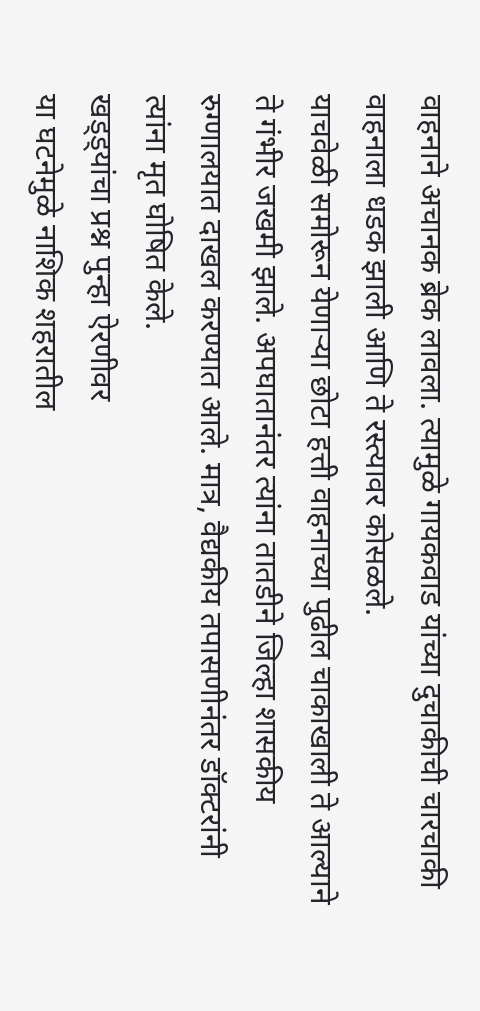वाहनाने अचानक ब्रेक लावला. त्यामुळे गायकवाड यांच्या दुचाकीची चारचाकी वाहनाला धडक झाली आणि ते रस्त्यावर कोसळले.
याचवेळी समोरून येणाऱ्या छोटा हत्ती वाहनाच्या पुढील चाकाखाली ते आल्याने ते गंभीर जखमी झाले. अपघातानंतर त्यांना तातडीने जिल्हा शासकीय रुग्णालयात दाखल करण्यात आले. मात्र, वैद्यकीय तपासणीनंतर डॉक्टरांनी त्यांना मृत घोषित केले.
खड्ड्यांचा प्रश्न पुन्हा ऐरणीवर
या घटनेमुळे नाशिक शहरातील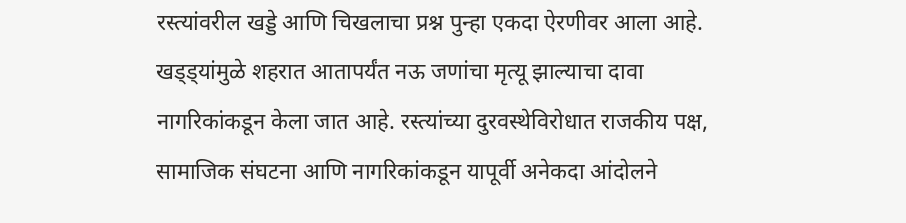रस्त्यांवरील खड्डे आणि चिखलाचा प्रश्न पुन्हा एकदा ऐरणीवर आला आहे. खड्ड्यांमुळे शहरात आतापर्यंत नऊ जणांचा मृत्यू झाल्याचा दावा नागरिकांकडून केला जात आहे. रस्त्यांच्या दुरवस्थेविरोधात राजकीय पक्ष, सामाजिक संघटना आणि नागरिकांकडून यापूर्वी अनेकदा आंदोलने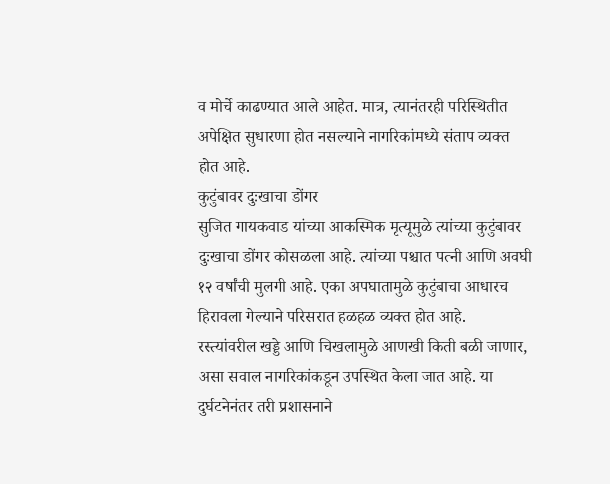व मोर्चे काढण्यात आले आहेत. मात्र, त्यानंतरही परिस्थितीत अपेक्षित सुधारणा होत नसल्याने नागरिकांमध्ये संताप व्यक्त होत आहे.
कुटुंबावर दुःखाचा डोंगर
सुजित गायकवाड यांच्या आकस्मिक मृत्यूमुळे त्यांच्या कुटुंबावर दुःखाचा डोंगर कोसळला आहे. त्यांच्या पश्चात पत्नी आणि अवघी १२ वर्षांची मुलगी आहे. एका अपघातामुळे कुटुंबाचा आधारच हिरावला गेल्याने परिसरात हळहळ व्यक्त होत आहे.
रस्त्यांवरील खड्डे आणि चिखलामुळे आणखी किती बळी जाणार, असा सवाल नागरिकांकडून उपस्थित केला जात आहे. या दुर्घटनेनंतर तरी प्रशासनाने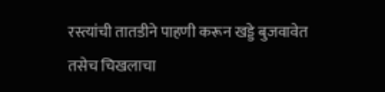रस्त्यांची तातडीने पाहणी करून खड्डे बुजवावेत तसेच चिखलाचा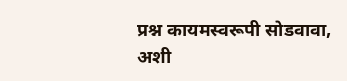प्रश्न कायमस्वरूपी सोडवावा, अशी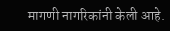मागणी नागरिकांनी केली आहे.